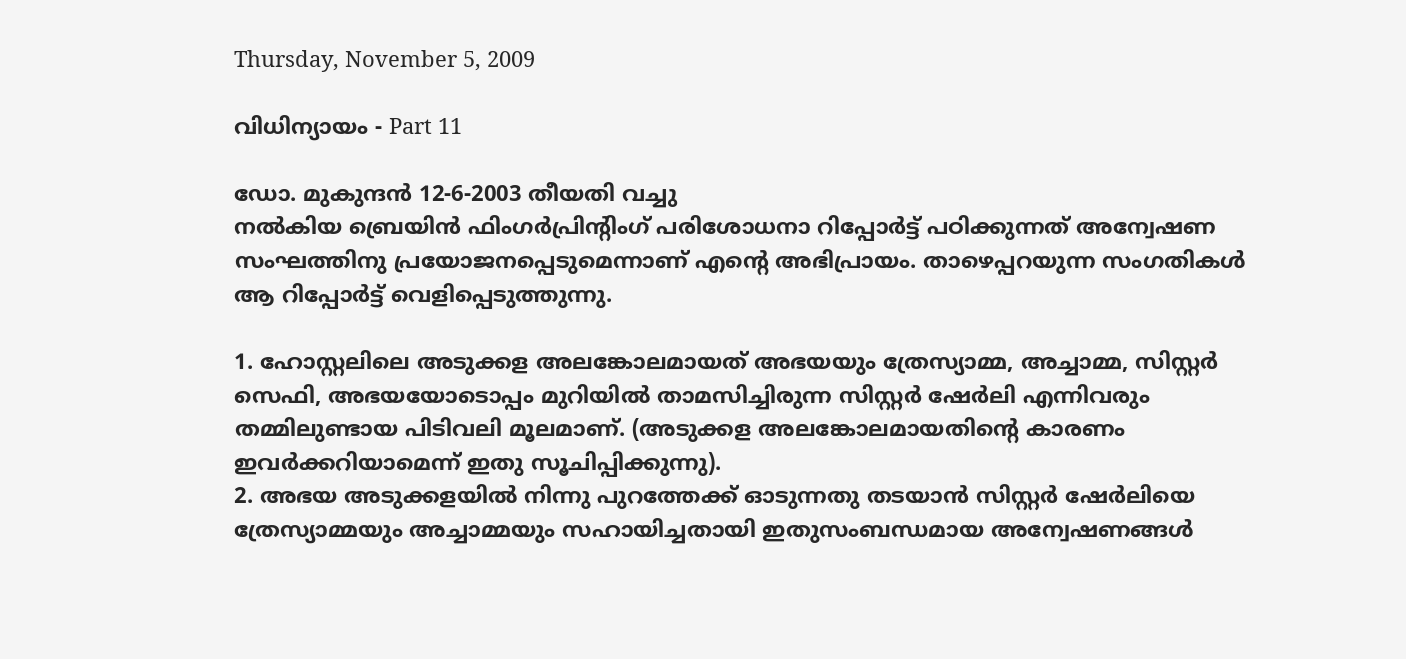Thursday, November 5, 2009

വിധിന്യായം - Part 11

ഡോ. മുകുന്ദന്‍ 12-6-2003 തീയതി വച്ചു
നല്‍കിയ ബ്രെയിന്‍ ഫിംഗര്‍പ്രിന്റിംഗ് പരിശോധനാ റിപ്പോര്‍ട്ട് പഠിക്കുന്നത് അന്വേഷണ
സംഘത്തിനു പ്രയോജനപ്പെടുമെന്നാണ് എന്റെ അഭിപ്രായം. താഴെപ്പറയുന്ന സംഗതികള്‍
ആ റിപ്പോര്‍ട്ട് വെളിപ്പെടുത്തുന്നു.

1. ഹോസ്റ്റലിലെ അടുക്കള അലങ്കോലമായത് അഭയയും ത്രേസ്യാമ്മ, അച്ചാമ്മ, സിസ്റ്റര്‍
സെഫി, അഭയയോടൊപ്പം മുറിയില്‍ താമസിച്ചിരുന്ന സിസ്റ്റര്‍ ഷേര്‍ലി എന്നിവരും
തമ്മിലുണ്ടായ പിടിവലി മൂലമാണ്. (അടുക്കള അലങ്കോലമായതിന്റെ കാരണം
ഇവര്‍ക്കറിയാമെന്ന് ഇതു സൂചിപ്പിക്കുന്നു).
2. അഭയ അടുക്കളയില്‍ നിന്നു പുറത്തേക്ക് ഓടുന്നതു തടയാന്‍ സിസ്റ്റര്‍ ഷേര്‍ലിയെ
ത്രേസ്യാമ്മയും അച്ചാമ്മയും സഹായിച്ചതായി ഇതുസംബന്ധമായ അന്വേഷണങ്ങള്‍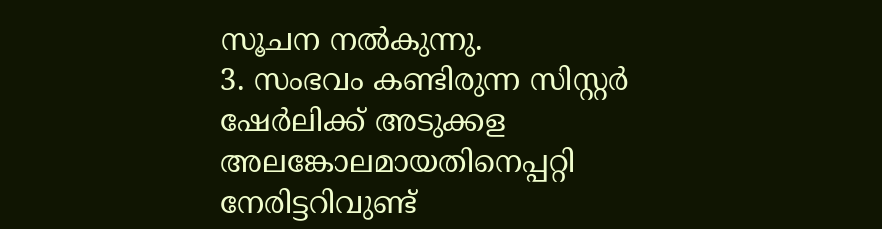സൂചന നല്‍കുന്നു.
3. സംഭവം കണ്ടിരുന്ന സിസ്റ്റര്‍ ഷേര്‍ലിക്ക് അടുക്കള അലങ്കോലമായതിനെപ്പറ്റി
നേരിട്ടറിവുണ്ട്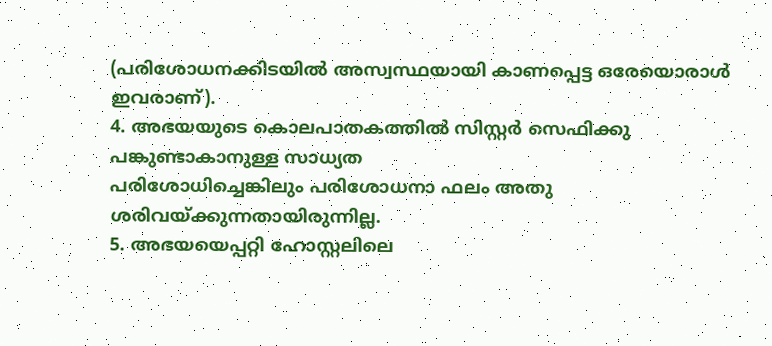(പരിശോധനക്കിടയില്‍ അസ്വസ്ഥയായി കാണപ്പെട്ട ഒരേയൊരാള്‍
ഇവരാണ്).
4. അഭയയുടെ കൊലപാതകത്തില്‍ സിസ്റ്റര്‍ സെഫിക്കു പങ്കുണ്ടാകാനുള്ള സാധ്യത
പരിശോധിച്ചെങ്കിലും പരിശോധനാ ഫലം അതു ശരിവയ്ക്കുന്നതായിരുന്നില്ല.
5. അഭയയെപ്പറ്റി ഹോസ്റ്റലിലെ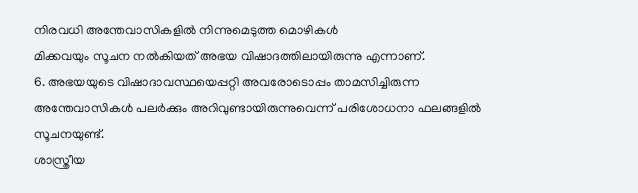നിരവധി അന്തേവാസികളില്‍ നിന്നുമെടുത്ത മൊഴികള്‍
മിക്കവയും സൂചന നല്‍കിയത് അഭയ വിഷാദത്തിലായിരുന്നു എന്നാണ്.
6. അഭയയുടെ വിഷാദാവസ്ഥയെപ്പറ്റി അവരോടൊപ്പം താമസിച്ചിരുന്ന
അന്തേവാസികള്‍ പലര്‍ക്കും അറിവുണ്ടായിരുന്നുവെന്ന് പരിശോധനാ ഫലങ്ങളില്‍
സൂചനയുണ്ട്.
ശാസ്ത്രീയ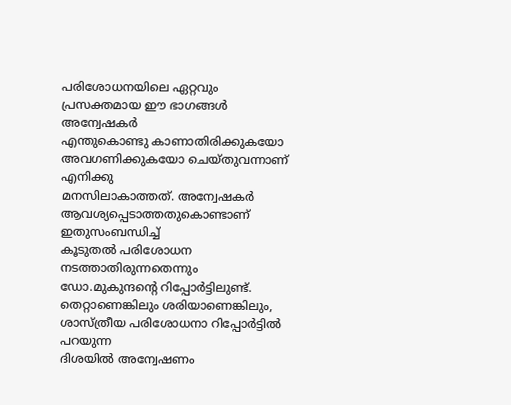പരിശോധനയിലെ ഏറ്റവും പ്രസക്തമായ ഈ ഭാഗങ്ങള്‍ അന്വേഷകര്‍
എന്തുകൊണ്ടു കാണാതിരിക്കുകയോ അവഗണിക്കുകയോ ചെയ്തുവന്നാണ് എനിക്കു
മനസിലാകാത്തത്. അന്വേഷകര്‍ ആവശ്യപ്പെടാത്തതുകൊണ്ടാണ് ഇതുസംബന്ധിച്ച്
കൂടുതല്‍ പരിശോധന നടത്താതിരുന്നതെന്നും ഡോ.മുകുന്ദന്റെ റിപ്പോര്‍ട്ടിലുണ്ട്.
തെറ്റാണെങ്കിലും ശരിയാണെങ്കിലും, ശാസ്ത്രീയ പരിശോധനാ റിപ്പോര്‍ട്ടില്‍ പറയുന്ന
ദിശയില്‍ അന്വേഷണം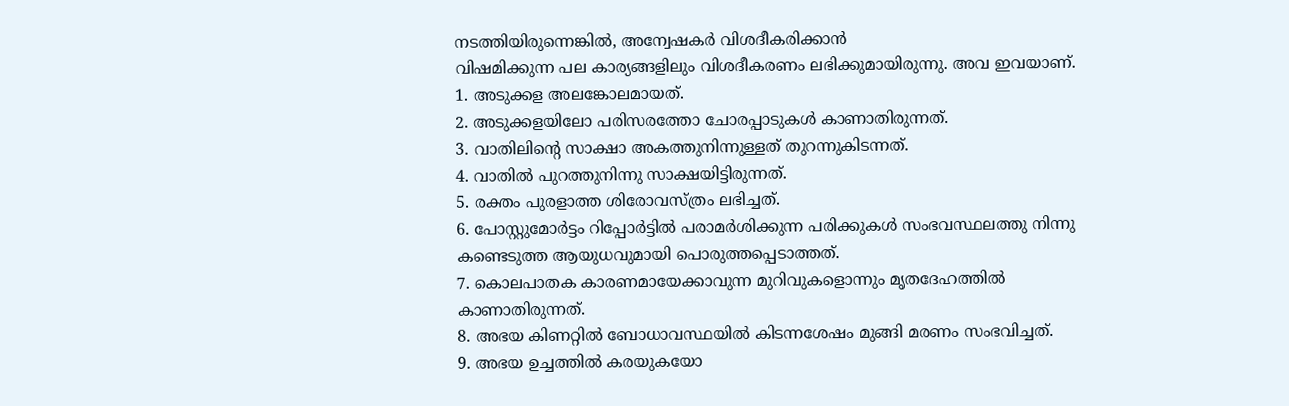നടത്തിയിരുന്നെങ്കില്‍, അന്വേഷകര്‍ വിശദീകരിക്കാന്‍
വിഷമിക്കുന്ന പല കാര്യങ്ങളിലും വിശദീകരണം ലഭിക്കുമായിരുന്നു. അവ ഇവയാണ്.
1. അടുക്കള അലങ്കോലമായത്.
2. അടുക്കളയിലോ പരിസരത്തോ ചോരപ്പാടുകള്‍ കാണാതിരുന്നത്.
3. വാതിലിന്റെ സാക്ഷാ അകത്തുനിന്നുള്ളത് തുറന്നുകിടന്നത്.
4. വാതില്‍ പുറത്തുനിന്നു സാക്ഷയിട്ടിരുന്നത്.
5. രക്തം പുരളാത്ത ശിരോവസ്ത്രം ലഭിച്ചത്.
6. പോസ്റ്റുമോര്‍ട്ടം റിപ്പോര്‍ട്ടില്‍ പരാമര്‍ശിക്കുന്ന പരിക്കുകള്‍ സംഭവസ്ഥലത്തു നിന്നു
കണ്ടെടുത്ത ആയുധവുമായി പൊരുത്തപ്പെടാത്തത്.
7. കൊലപാതക കാരണമായേക്കാവുന്ന മുറിവുകളൊന്നും മൃതദേഹത്തില്‍
കാണാതിരുന്നത്.
8. അഭയ കിണറ്റില്‍ ബോധാവസ്ഥയില്‍ കിടന്നശേഷം മുങ്ങി മരണം സംഭവിച്ചത്.
9. അഭയ ഉച്ചത്തില്‍ കരയുകയോ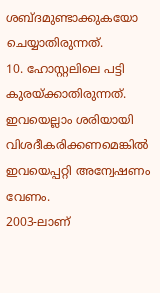ശബ്ദമുണ്ടാക്കുകയോ ചെയ്യാതിരുന്നത്.
10. ഹോസ്റ്റലിലെ പട്ടി കുരയ്ക്കാതിരുന്നത്.
ഇവയെല്ലാം ശരിയായി വിശദീകരിക്കണമെങ്കില്‍ ഇവയെപ്പറ്റി അന്വേഷണം വേണം.
2003-ലാണ്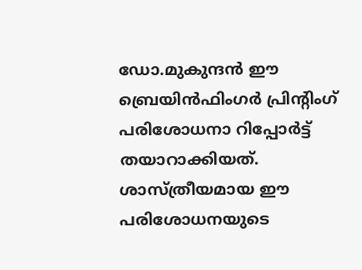ഡോ.മുകുന്ദന്‍ ഈ ബ്രെയിന്‍ഫിംഗര്‍ പ്രിന്റിംഗ് പരിശോധനാ റിപ്പോര്‍ട്ട്
തയാറാക്കിയത്. ശാസ്ത്രീയമായ ഈ പരിശോധനയുടെ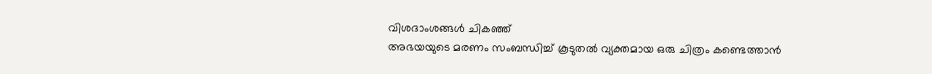വിശദാംശങ്ങള്‍ ചികഞ്ഞ്
അഭയയുടെ മരണം സംബന്ധിച്ച് കൂടുതല്‍ വ്യക്തമായ ഒരു ചിത്രം കണ്ടെത്താന്‍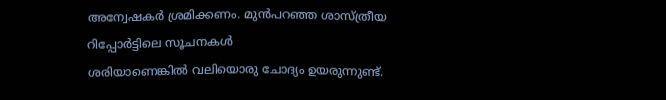അന്വേഷകര്‍ ശ്രമിക്കണം. മുന്‍പറഞ്ഞ ശാസ്ത്രീയ റിപ്പോര്‍ട്ടിലെ സൂചനകള്‍
ശരിയാണെങ്കില്‍ വലിയൊരു ചോദ്യം ഉയരുന്നുണ്ട്.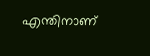എന്തിനാണ്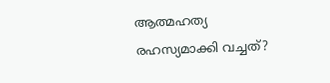ആത്മഹത്യ
രഹസ്യമാക്കി വച്ചത്?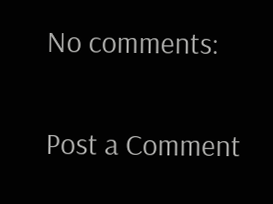No comments:

Post a Comment